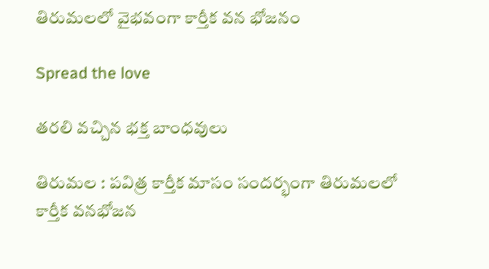తిరుమలలో వైభవంగా కార్తీక వన భోజనం

Spread the love

త‌ర‌లి వ‌చ్చిన భ‌క్త బాంధ‌వులు

తిరుమల : పవిత్ర కార్తీక మాసం సందర్భంగా తిరుమలలో కార్తీక వనభోజన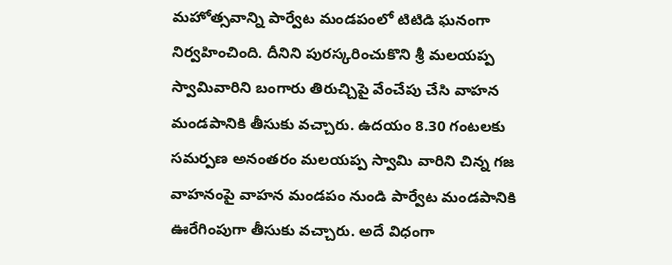మహోత్సవాన్ని పార్వేట మండపంలో టిటిడి ఘనంగా నిర్వహించింది. దీనిని పురస్కరించుకొని శ్రీ మలయప్ప స్వామివారిని బంగారు తిరుచ్చిపై వేంచేపు చేసి వాహన మండపానికి తీసుకు వచ్చారు. ఉదయం 8.30 గంటలకు సమర్పణ అనంతరం మలయప్ప స్వామి వారిని చిన్న గజ వాహనంపై వాహన మండపం నుండి పార్వేట మండపానికి ఊరేగింపుగా తీసుకు వచ్చారు. అదే విధంగా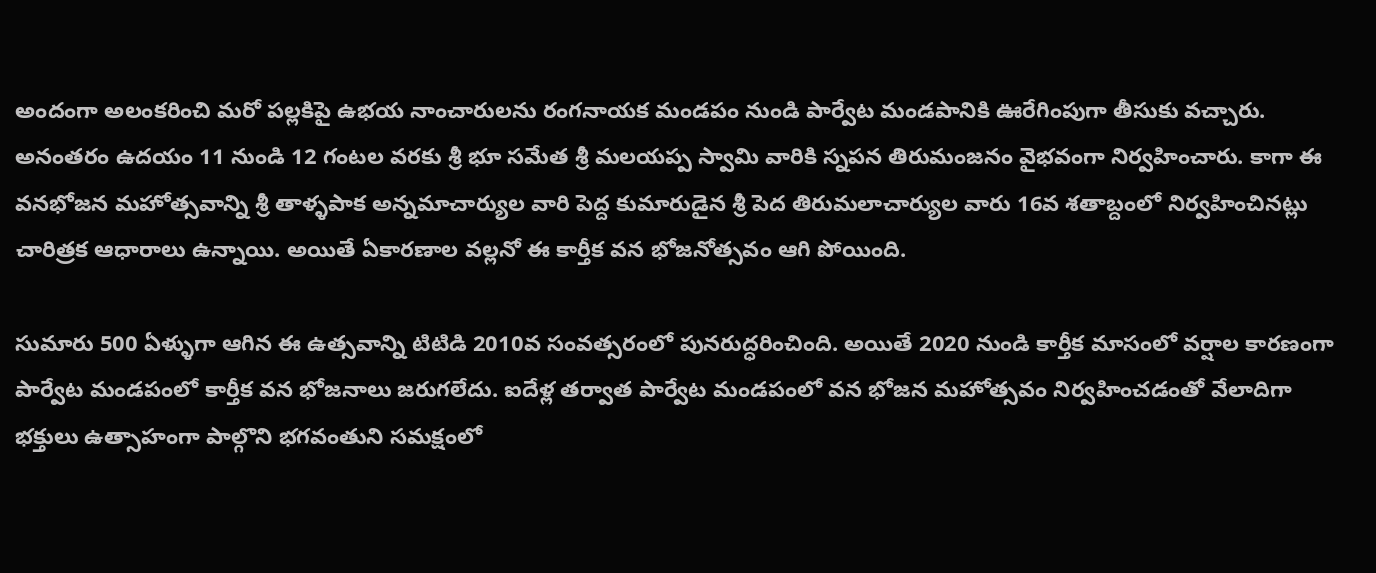అందంగా అలంకరించి మరో పల్లకిపై ఉభయ నాంచారులను రంగనాయక మండపం నుండి పార్వేట మండపానికి ఊరేగింపుగా తీసుకు వచ్చారు.
అనంతరం ఉద‌యం 11 నుండి 12 గంట‌ల వ‌ర‌కు శ్రీ భూ స‌మేత శ్రీ మ‌ల‌య‌ప్ప స్వామి వారికి స్నపన తిరుమంజనం వైభ‌వంగా నిర్వహించారు. కాగా ఈ వనభోజన మహోత్సవాన్ని శ్రీ తాళ్ళపాక అన్నమాచార్యుల వారి పెద్ద కుమారుడైన శ్రీ పెద తిరుమలాచార్యుల వారు 16వ శతాబ్దంలో నిర్వహించినట్లు చారిత్రక ఆధారాలు ఉన్నాయి. అయితే ఏకారణాల వల్లనో ఈ కార్తీక వన భోజనోత్సవం ఆగి పోయింది.

సుమారు 500 ఏళ్ళుగా ఆగిన ఈ ఉత్సవాన్ని టిటిడి 2010వ సంవత్సరంలో పునరుద్ధరించింది. అయితే 2020 నుండి కార్తీక మాసంలో వర్షాల కారణంగా పార్వేట మండపంలో కార్తీక వన భోజనాలు జరుగలేదు. ఐదేళ్ల తర్వాత పార్వేట మండపంలో వన భోజన మహోత్సవం నిర్వహించడంతో వేలాదిగా భక్తులు ఉత్సాహంగా పాల్గొని భగవంతుని సమక్షంలో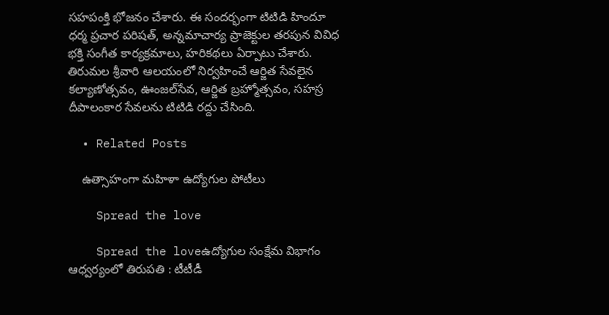సహపంక్తి భోజనం చేశారు. ఈ సందర్భంగా టిటిడి హిందూ ధర్మ ప్రచార పరిషత్‌, అన్నమాచార్య ప్రాజెక్టుల తరపున వివిధ భక్తి సంగీత కార్యక్రమాలు, హరికథలు ఏర్పాటు చేశారు. తిరుమల శ్రీవారి ఆలయంలో నిర్వహించే ఆర్జిత సేవలైన కల్యాణోత్సవం, ఊంజల్‌సేవ, ఆర్జిత బ్రహ్మోత్సవం, సహస్ర దీపాలంకార సేవలను టిటిడి రద్దు చేసింది.

  • Related Posts

    ఉత్సాహంగా మహిళా ఉద్యోగుల పోటీలు

    Spread the love

    Spread the loveఉద్యోగుల సంక్షేమ విభాగం ఆధ్వ‌ర్యంలో తిరుపతి : టీటీడీ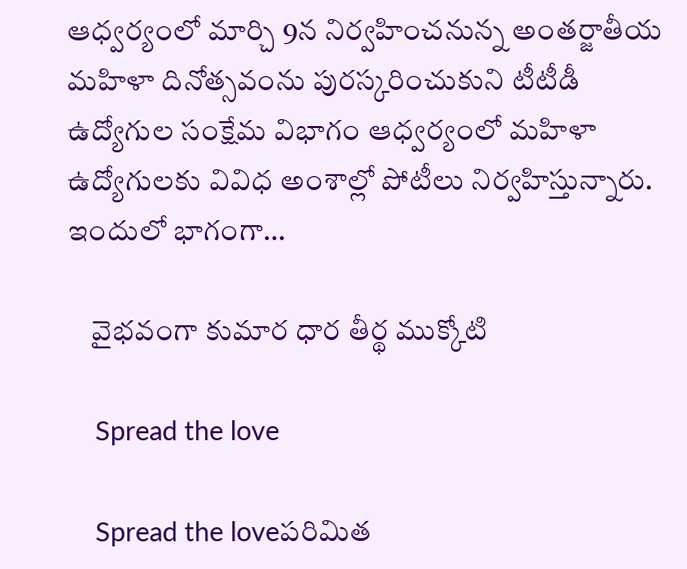ఆధ్వ‌ర్యంలో మార్చి 9న నిర్వ‌హించ‌నున్న అంతర్జాతీయ మహిళా దినోత్సవంను పురస్కరించుకుని టీటీడీ ఉద్యోగుల సంక్షేమ విభాగం ఆధ్వర్యంలో మహిళా ఉద్యోగులకు వివిధ అంశాల్లో పోటీలు నిర్వహిస్తున్నారు. ఇందులో భాగంగా…

    వైభవంగా కుమార ధార తీర్థ ముక్కోటి

    Spread the love

    Spread the loveప‌రిమిత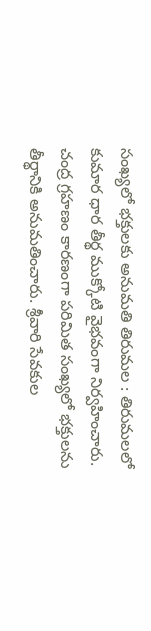సంఖ్య‌లో భ‌క్తుల‌కు అనుమ‌తి తిరుమల : తిరుమలలో కుమార ధార తీర్థ ముక్కోటి వైభవంగా నిర్వహించారు. చంద్ర గ్రహణం కారణంగా పరిమిత సంఖ్యలో భక్తులను తీర్థానికి అనుమతించారు. శ్రీవారి సేవకుల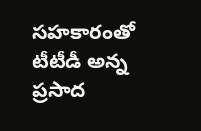సహకారంతో టీటీడీ అన్న ప్రసాద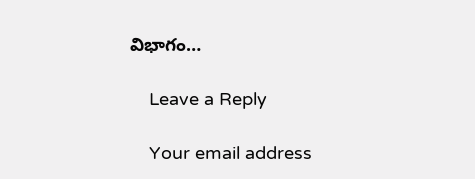విభాగం…

    Leave a Reply

    Your email address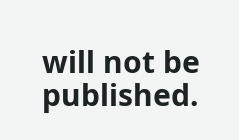will not be published.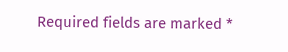Required fields are marked *